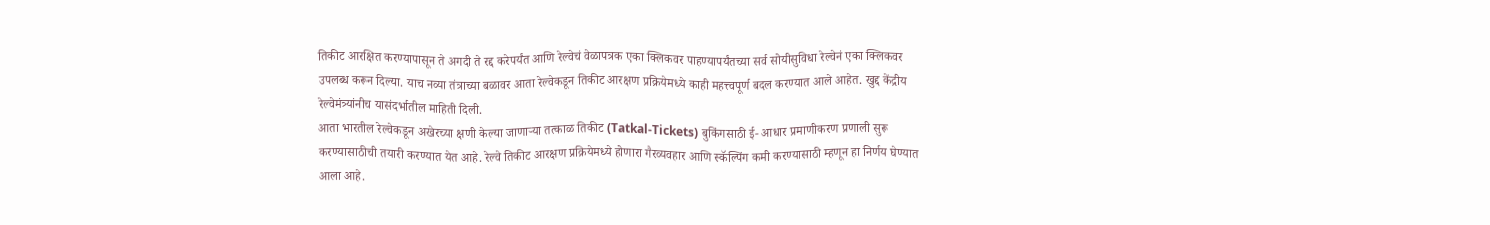तिकीट आरक्षित करण्यापासून ते अगदी ते रद्द करेपर्यंत आणि रेल्वेचं वेळापत्रक एका क्लिकवर पाहण्यापर्यंतच्या सर्व सोयीसुविधा रेल्वेनं एका क्लिकवर उपलब्ध करून दिल्या. याच नव्या तंत्राच्या बळावर आता रेल्वेकडून तिकीट आरक्षण प्रक्रियेमध्ये काही महत्त्वपूर्ण बदल करण्यात आले आहेत. खुद्द केंद्रीय रेल्वेमंत्र्यांनीच यासंदर्भातील माहिती दिली.
आता भारतील रेल्वेकडून अखेरच्या क्षणी केल्या जाणाऱ्या तत्काळ तिकीट (Tatkal-Tickets) बुकिंगसाठी ई- आधार प्रमाणीकरण प्रणाली सुरू करण्यासाठीची तयारी करण्यात येत आहे. रेल्वे तिकीट आरक्षण प्रक्रियेमध्ये होणारा गैरव्यवहार आणि स्कॅल्पिंग कमी करण्यासाठी म्हणून हा निर्णय घेण्यात आला आहे.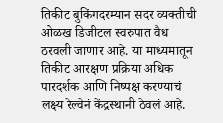तिकीट बुकिंगदरम्यान सदर व्यक्तीची ओळख डिजीटल स्वरुपात वैध ठरवली जाणार आहे. या माध्यमातून तिकीट आरक्षण प्रक्रिया अधिक पारदर्शक आणि निष्पक्ष करण्याचं लक्ष्य रेल्वेनं केंद्रस्थानी ठेवलं आहे.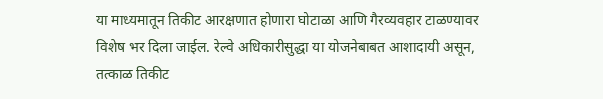या माध्यमातून तिकीट आरक्षणात होणारा घोटाळा आणि गैरव्यवहार टाळण्यावर विशेष भर दिला जाईल. रेल्वे अधिकारीसुद्धा या योजनेबाबत आशादायी असून, तत्काळ तिकीट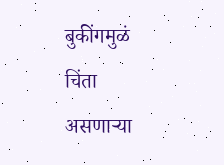बुकींगमुळं चिंता असणाऱ्या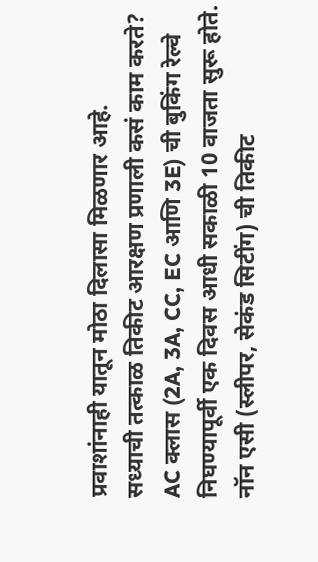प्रवाशांनाही यातून मोठा दिलासा मिळणार आहे.
सध्याची तत्काळ तिकीट आरक्षण प्रणाली कसं काम करते?
AC क्लास (2A, 3A, CC, EC आणि 3E) ची बुकिंग रेल्वे निघण्यापूर्वी एक दिवस आधी सकाळी 10 वाजता सुरू होते.
नॉन एसी (स्लीपर, सेकंड सिटींग) ची तिकीट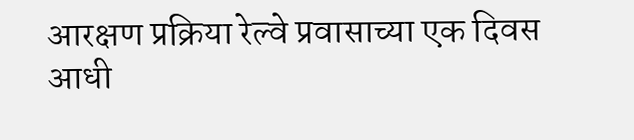आरक्षण प्रक्रिया रेल्वे प्रवासाच्या एक दिवस आधी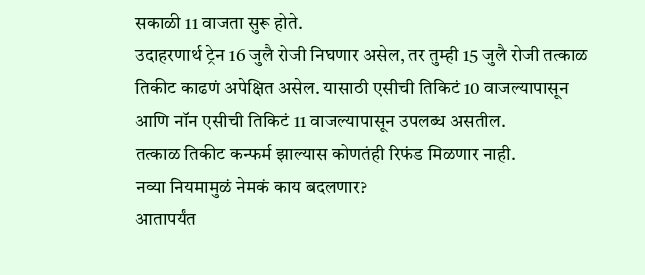सकाळी 11 वाजता सुरू होते.
उदाहरणार्थ ट्रेन 16 जुलै रोजी निघणार असेल, तर तुम्ही 15 जुलै रोजी तत्काळ तिकीट काढणं अपेक्षित असेल. यासाठी एसीची तिकिटं 10 वाजल्यापासून आणि नॉन एसीची तिकिटं 11 वाजल्यापासून उपलब्ध असतील.
तत्काळ तिकीट कन्फर्म झाल्यास कोणतंही रिफंड मिळणार नाही.
नव्या नियमामुळं नेमकं काय बदलणार?
आतापर्यंत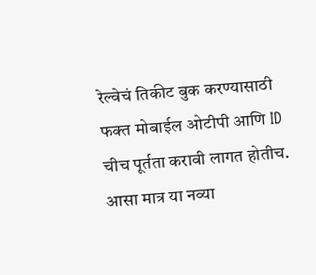रेल्वेचं तिकीट बुक करण्यासाठी फक्त मोबाईल ओटीपी आणि ID चीच पूर्तता करावी लागत होतीच. आसा मात्र या नव्या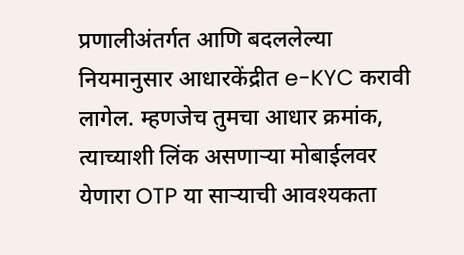प्रणालीअंतर्गत आणि बदललेल्या नियमानुसार आधारकेंद्रीत e-KYC करावी लागेल. म्हणजेच तुमचा आधार क्रमांक, त्याच्याशी लिंक असणाऱ्या मोबाईलवर येणारा OTP या साऱ्याची आवश्यकता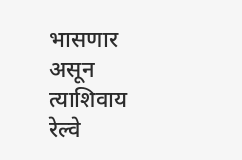भासणार असून त्याशिवाय रेल्वे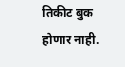तिकीट बुक होणार नाही.